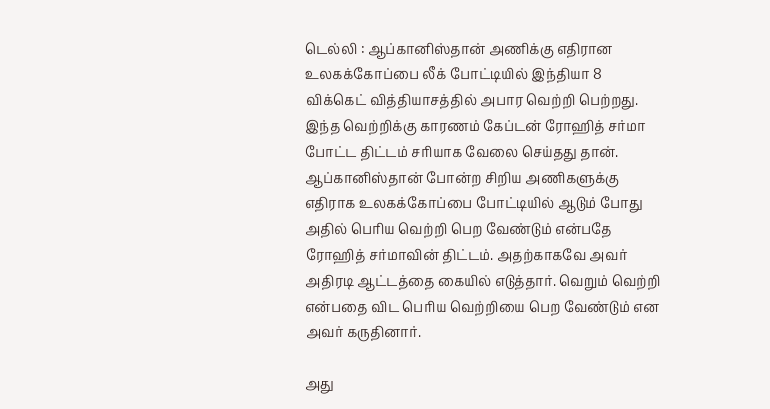டெல்லி : ஆப்கானிஸ்தான் அணிக்கு எதிரான உலகக்கோப்பை லீக் போட்டியில் இந்தியா 8 விக்கெட் வித்தியாசத்தில் அபார வெற்றி பெற்றது.
இந்த வெற்றிக்கு காரணம் கேப்டன் ரோஹித் சர்மா போட்ட திட்டம் சரியாக வேலை செய்தது தான்.
ஆப்கானிஸ்தான் போன்ற சிறிய அணிகளுக்கு எதிராக உலகக்கோப்பை போட்டியில் ஆடும் போது அதில் பெரிய வெற்றி பெற வேண்டும் என்பதே ரோஹித் சர்மாவின் திட்டம். அதற்காகவே அவர் அதிரடி ஆட்டத்தை கையில் எடுத்தார். வெறும் வெற்றி என்பதை விட பெரிய வெற்றியை பெற வேண்டும் என அவர் கருதினார்.

அது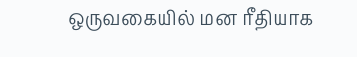ஒருவகையில் மன ரீதியாக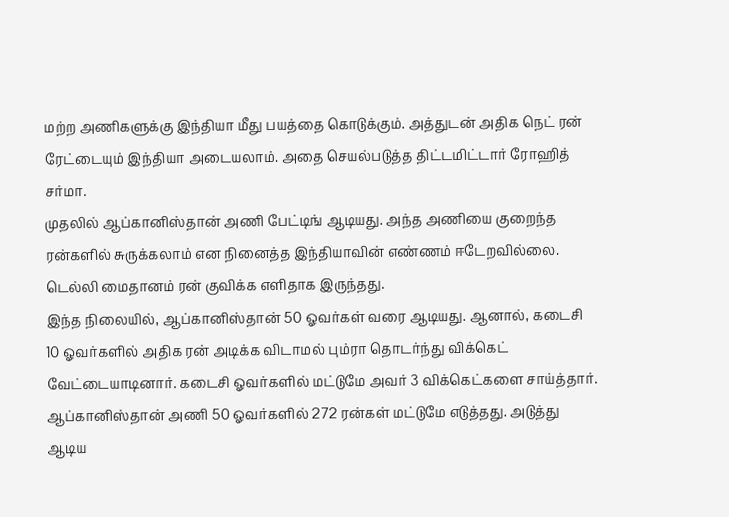மற்ற அணிகளுக்கு இந்தியா மீது பயத்தை கொடுக்கும். அத்துடன் அதிக நெட் ரன் ரேட்டையும் இந்தியா அடையலாம். அதை செயல்படுத்த திட்டமிட்டார் ரோஹித் சர்மா.
முதலில் ஆப்கானிஸ்தான் அணி பேட்டிங் ஆடியது. அந்த அணியை குறைந்த ரன்களில் சுருக்கலாம் என நினைத்த இந்தியாவின் எண்ணம் ஈடேறவில்லை. டெல்லி மைதானம் ரன் குவிக்க எளிதாக இருந்தது.
இந்த நிலையில், ஆப்கானிஸ்தான் 50 ஓவர்கள் வரை ஆடியது. ஆனால், கடைசி 10 ஓவர்களில் அதிக ரன் அடிக்க விடாமல் பும்ரா தொடர்ந்து விக்கெட் வேட்டையாடினார். கடைசி ஓவர்களில் மட்டுமே அவர் 3 விக்கெட்களை சாய்த்தார்.
ஆப்கானிஸ்தான் அணி 50 ஓவர்களில் 272 ரன்கள் மட்டுமே எடுத்தது. அடுத்து ஆடிய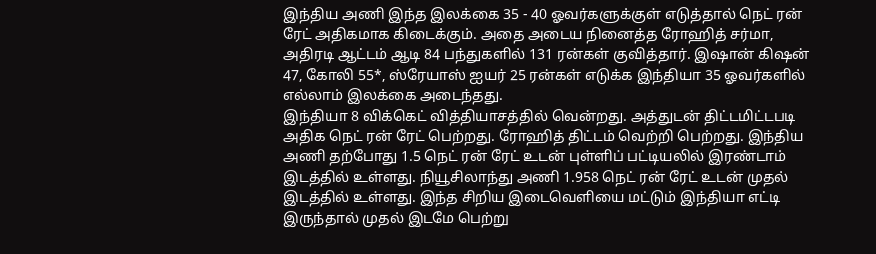இந்திய அணி இந்த இலக்கை 35 - 40 ஓவர்களுக்குள் எடுத்தால் நெட் ரன் ரேட் அதிகமாக கிடைக்கும். அதை அடைய நினைத்த ரோஹித் சர்மா, அதிரடி ஆட்டம் ஆடி 84 பந்துகளில் 131 ரன்கள் குவித்தார். இஷான் கிஷன் 47, கோலி 55*, ஸ்ரேயாஸ் ஐயர் 25 ரன்கள் எடுக்க இந்தியா 35 ஓவர்களில் எல்லாம் இலக்கை அடைந்தது.
இந்தியா 8 விக்கெட் வித்தியாசத்தில் வென்றது. அத்துடன் திட்டமிட்டபடி அதிக நெட் ரன் ரேட் பெற்றது. ரோஹித் திட்டம் வெற்றி பெற்றது. இந்திய அணி தற்போது 1.5 நெட் ரன் ரேட் உடன் புள்ளிப் பட்டியலில் இரண்டாம் இடத்தில் உள்ளது. நியூசிலாந்து அணி 1.958 நெட் ரன் ரேட் உடன் முதல் இடத்தில் உள்ளது. இந்த சிறிய இடைவெளியை மட்டும் இந்தியா எட்டி இருந்தால் முதல் இடமே பெற்று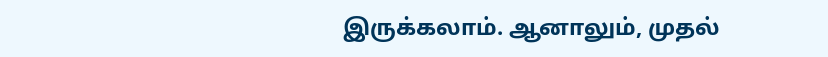இருக்கலாம். ஆனாலும், முதல்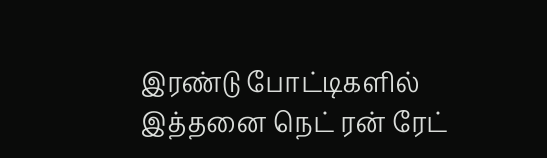இரண்டு போட்டிகளில் இத்தனை நெட் ரன் ரேட்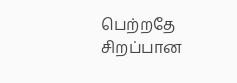பெற்றதே சிறப்பான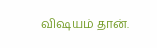விஷயம் தான்.